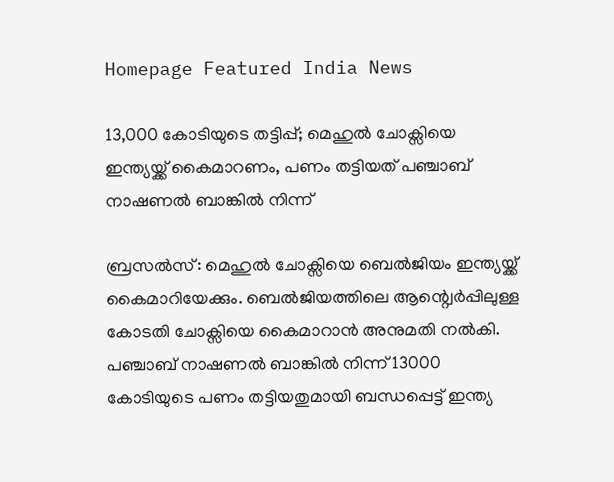Homepage Featured India News

13,000 കോടിയുടെ തട്ടിപ്പ്; മെഹുല്‍ ചോക്സിയെ ഇന്ത്യയ്ക്ക് കൈമാറണം, പണം തട്ടിയത് പഞ്ചാബ് നാഷണൽ ബാങ്കിൽ നിന്ന്

ബ്രസൽസ്: മെഹുല്‍ ചോക്സിയെ ബെൽജിയം ഇന്ത്യയ്ക്ക് കൈമാറിയേക്കും. ബെല്‍ജിയത്തിലെ ആന്റ്വെര്‍പ്പിലുള്ള കോടതി ചോക്സിയെ കൈമാറാൻ അനുമതി നൽകി. പഞ്ചാബ് നാഷണൽ ബാങ്കിൽ നിന്ന് 13000 കോടിയുടെ പണം തട്ടിയതുമായി ബന്ധപ്പെട്ട് ഇന്ത്യ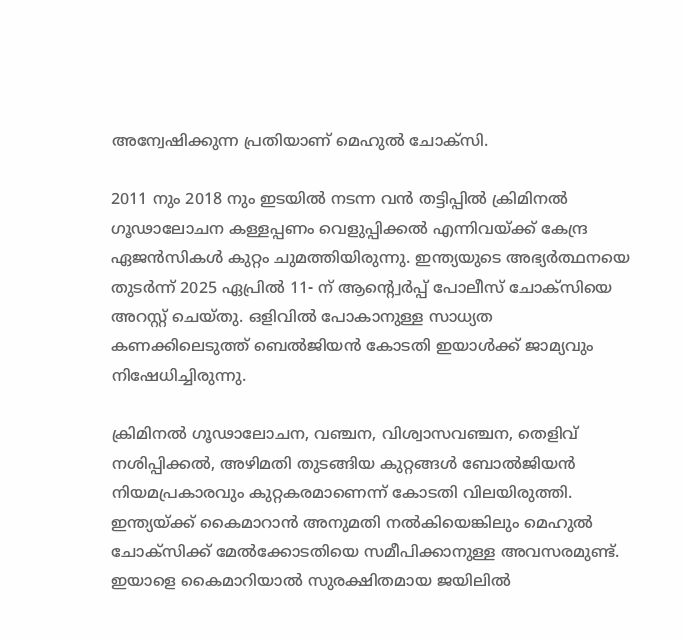അന്വേഷിക്കുന്ന പ്രതിയാണ് മെഹുൽ ചോക്സി.

2011 നും 2018 നും ഇടയിൽ നടന്ന വൻ തട്ടിപ്പിൽ ക്രിമിനൽ ഗൂഢാലോചന കള്ളപ്പണം വെളുപ്പിക്കൽ എന്നിവയ്ക്ക് കേന്ദ്ര ഏജൻസികൾ കുറ്റം ചുമത്തിയിരുന്നു. ഇന്ത്യയുടെ അഭ്യർത്ഥനയെ തുടർന്ന് 2025 ഏപ്രില്‍ 11- ന് ആന്റ്വെര്‍പ്പ് പോലീസ് ചോക്സിയെ അറസ്റ്റ് ചെയ്തു. ഒളിവിൽ പോകാനുള്ള സാധ്യത കണക്കിലെടുത്ത് ബെൽജിയൻ കോടതി ഇയാൾക്ക് ജാമ്യവും നിഷേധിച്ചിരുന്നു.

ക്രിമിനൽ ഗൂഢാലോചന, വഞ്ചന, വിശ്വാസവഞ്ചന, തെളിവ് നശിപ്പിക്കല്‍, അഴിമതി തുടങ്ങിയ കുറ്റങ്ങൾ ബോൽജിയൻ നിയമപ്രകാരവും കുറ്റകരമാണെന്ന് കോടതി വിലയിരുത്തി. ഇന്ത്യയ്ക്ക് കൈമാറാൻ അനുമതി നൽകിയെങ്കിലും മെഹുൽ ചോക്സിക്ക് മേൽക്കോടതിയെ സമീപിക്കാനുള്ള അവസരമുണ്ട്. ഇയാളെ കൈമാറിയാൽ സുരക്ഷിതമായ ജയിലിൽ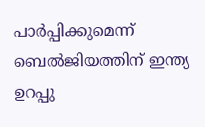പാർപ്പിക്കുമെന്ന് ബെൽജിയത്തിന് ഇന്ത്യ ഉറപ്പു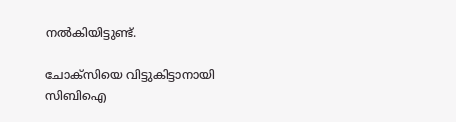നൽകിയിട്ടുണ്ട്.

ചോക്സിയെ വിട്ടുകിട്ടാനായി സിബിഐ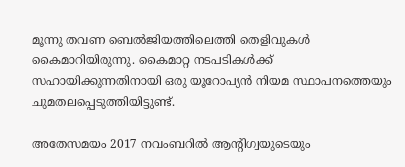മൂന്നു തവണ ബെൽജിയത്തിലെത്തി തെളിവുകൾ കൈമാറിയിരുന്നു. കൈമാറ്റ നടപടികൾക്ക് സഹായിക്കുന്നതിനായി ഒരു യൂറോപ്യൻ നിയമ സ്ഥാപനത്തെയും ചുമതലപ്പെടുത്തിയിട്ടുണ്ട്.

അതേസമയം 2017 നവംബറില്‍ ആന്റിഗ്വയുടെയും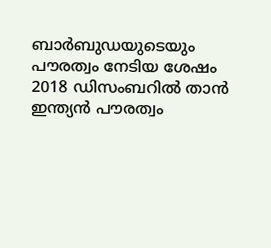ബാര്‍ബുഡയുടെയും പൗരത്വം നേടിയ ശേഷം 2018 ഡിസംബറില്‍ താൻ ഇന്ത്യന്‍ പൗരത്വം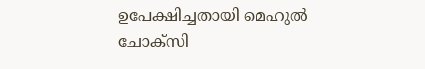ഉപേക്ഷിച്ചതായി മെഹുൽ ചോക്സി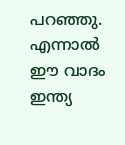പറഞ്ഞു. എന്നാൽ ഈ വാദം ഇന്ത്യ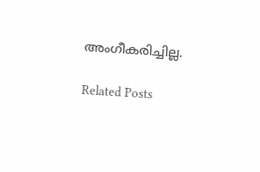അംഗീകരിച്ചില്ല.

Related Posts